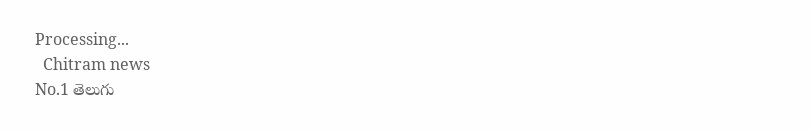Processing...
  Chitram news
No.1 తెలుగు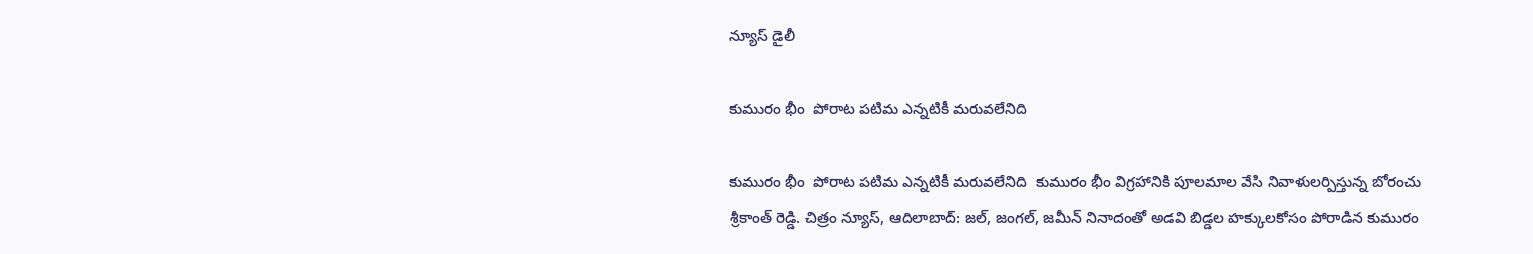న్యూస్ డైలీ

కుమురం భీం  పోరాట పటిమ ఎన్నటికీ మరువలేనిది

కుమురం భీం  పోరాట పటిమ ఎన్నటికీ మరువలేనిది  కుమురం భీం విగ్రహానికి పూలమాల వేసి నివాళులర్పిస్తున్న బోరంచు శ్రీకాంత్ రెడ్డి. చిత్రం న్యూస్, ఆదిలాబాద్: జల్, జంగల్, జమీన్ నినాదంతో అడవి బిడ్డల హక్కులకోసం పోరాడిన కుమురం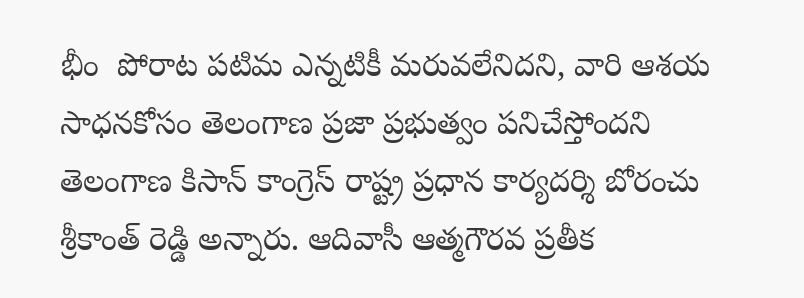భీం  పోరాట పటిమ ఎన్నటికీ మరువలేనిదని, వారి ఆశయ సాధనకోసం తెలంగాణ ప్రజా ప్రభుత్వం పనిచేస్తోందని తెలంగాణ కిసాన్ కాంగ్రెస్ రాష్ట్ర ప్రధాన కార్యదర్శి బోరంచు శ్రీకాంత్ రెడ్డి అన్నారు. ఆదివాసీ ఆత్మగౌరవ ప్రతీక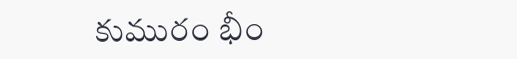కుమురం భీం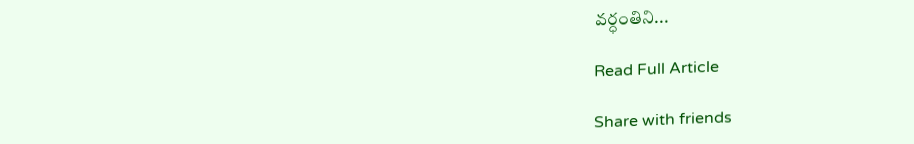వర్ధంతిని...

Read Full Article

Share with friends